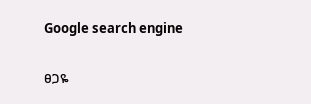Google search engine

ፀጋዬ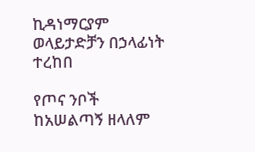ኪዳነማርያም ወላይታድቻን በኃላፊነት ተረከበ

የጦና ንቦች ከአሠልጣኝ ዘላለም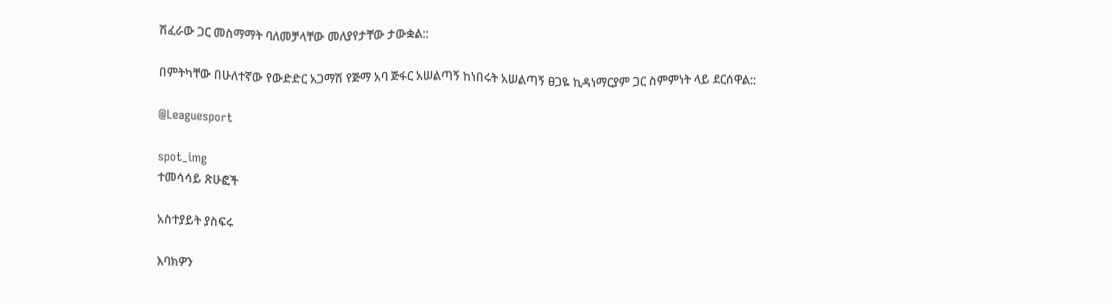ሽፈራው ጋር መስማማት ባለመቻላቸው መለያየታቸው ታውቋል::

በምትካቸው በሁለተኛው የውድድር አጋማሽ የጅማ አባ ጅፋር አሠልጣኝ ከነበሩት አሠልጣኝ ፀጋዬ ኪዳነማርያም ጋር ስምምነት ላይ ደርሰዋል::

@Leaguesport

spot_img
ተመሳሳይ ጽሁፎች

አስተያይት ያስፍሩ

እባክዎን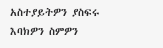አስተያይትዎን ያስፍሩ
እባክዎን ስምዎን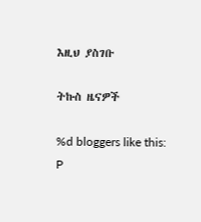እዚህ ያስገቡ

ትኩስ ዜናዎች

%d bloggers like this:
P